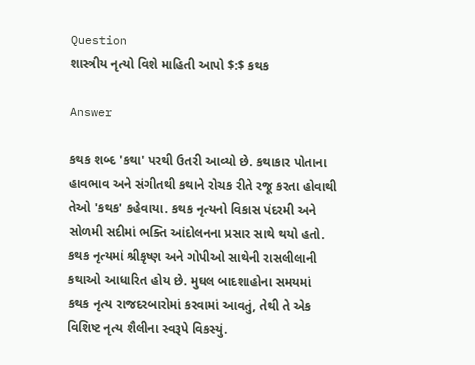Question
શાસ્ત્રીય નૃત્યો વિશે માહિતી આપો $:$ કથક

Answer

કથક શબ્દ 'કથા' પરથી ઉતરી આવ્યો છે. કથાકાર પોતાના હાવભાવ અને સંગીતથી કથાને રોચક રીતે રજૂ કરતા હોવાથી તેઓ 'કથક' કહેવાયા. કથક નૃત્યનો વિકાસ પંદરમી અને સોળમી સદીમાં ભક્તિ આંદોલનના પ્રસાર સાથે થયો હતો. કથક નૃત્યમાં શ્રીકૃષ્ણ અને ગોપીઓ સાથેની રાસલીલાની કથાઓ આધારિત હોય છે. મુઘલ બાદશાહોના સમયમાં કથક નૃત્ય રાજદરબારોમાં કરવામાં આવતું, તેથી તે એક વિશિષ્ટ નૃત્ય શૈલીના સ્વરૂપે વિકસ્યું.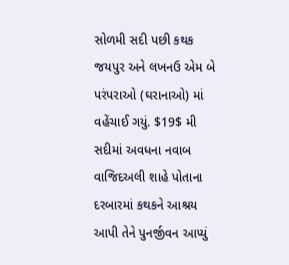સોળમી સદી પછી કથક જયપુર અને લખનઉ એમ બે પરંપરાઓ (ઘરાનાઓ) માં વહેંચાઈ ગયું. $19$ મી સદીમાં અવધના નવાબ વાજિદઅલી શાહે પોતાના દરબારમાં કથકને આશ્રય આપી તેને પુનર્જીવન આપ્યું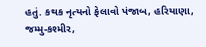હતું. કથક નૃત્યનો ફેલાવો પંજાબ, હરિયાણા, જમ્મુ-કશ્મીર,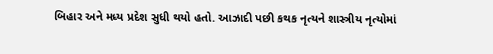બિહાર અને મધ્ય પ્રદેશ સુધી થયો હતો. આઝાદી પછી કથક નૃત્યને શાસ્ત્રીય નૃત્યોમાં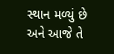સ્થાન મળ્યું છે અને આજે તે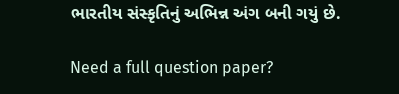ભારતીય સંસ્કૃતિનું અભિન્ન અંગ બની ગયું છે.

Need a full question paper?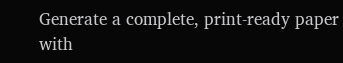Generate a complete, print-ready paper with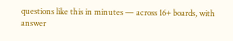questions like this in minutes — across 16+ boards, with answer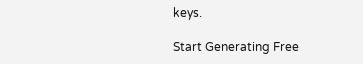keys.

Start Generating Free